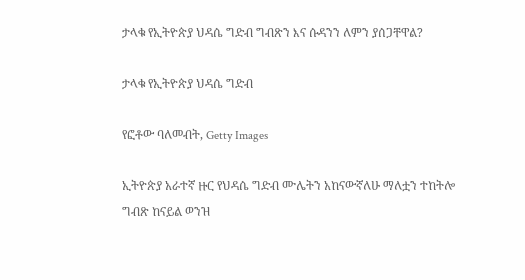ታላቁ የኢትዮጵያ ህዳሴ ግድብ ግብጽን እና ሱዳንን ለምን ያሰጋቸዋል?

ታላቁ የኢትዮጵያ ህዳሴ ግድብ

የፎቶው ባለመብት, Getty Images

ኢትዮጵያ አራተኛ ዙር የህዳሴ ግድብ ሙሌትን አከናውኛለሁ ማለቷን ተከትሎ ግብጽ ከናይል ወንዝ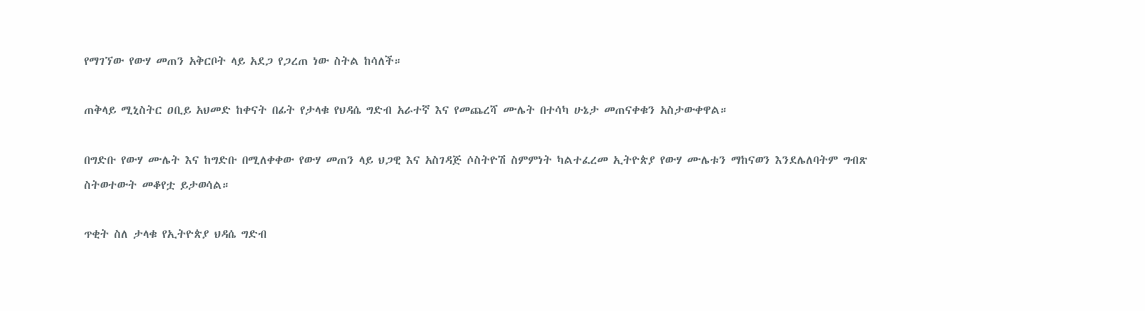የማገኘው የውሃ መጠን አቅርቦት ላይ አደጋ የጋረጠ ነው ስትል ከሳለች።

ጠቅላይ ሚኒስትር ዐቢይ አህመድ ከቀናት በፊት የታላቁ የህዳሴ ግድብ አራተኛ እና የመጨረሻ ሙሌት በተሳካ ሁኔታ መጠናቀቁን አስታውቀዋል።

በግድቡ የውሃ ሙሌት እና ከግድቡ በሚለቀቀው የውሃ መጠን ላይ ህጋዊ እና አስገዳጅ ሶስትዮሽ ስምምነት ካልተፈረመ ኢትዮጵያ የውሃ ሙሌቱን ማከናወን እንደሌለባትም ግብጽ ስትወተውት መቆየቷ ይታወሳል።

ጥቂት ስለ ታላቁ የኢትዮጵያ ህዳሴ ግድብ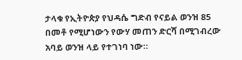ታላቁ የኢትዮጵያ የህዳሴ ግድብ የናይል ወንዝ 85 በመቶ የሚሆነውን የውሃ መጠን ድርሻ በሚገብረው አባይ ወንዝ ላይ የተገነባ ነው።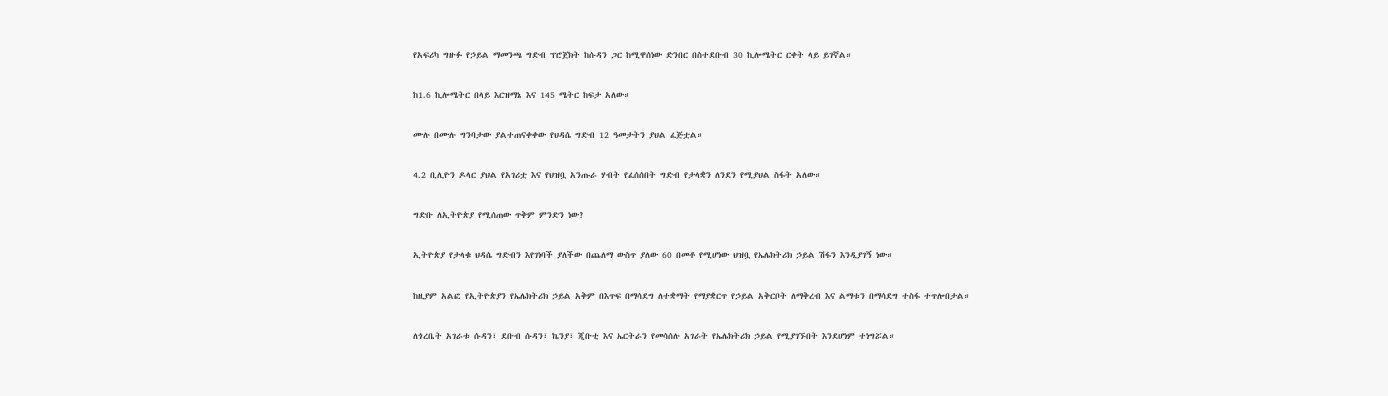የአፍሪካ ግዙፉ የኃይል ማመንጫ ግድብ ፕሮጀክት ከሱዳን ጋር ከሚዋሰነው ድንበር በስተደቡብ 30 ኪሎሜትር ርቀት ላይ ይገኛል።

ከ1.6 ኪሎሜትር በላይ እርዝማኔ እና 145 ሜትር ከፍታ አለው።

ሙሉ በሙሉ ግንባታው ያልተጠናቀቀው የህዳሴ ግድብ 12 ዓመታትን ያህል ፈጅቷል።

4.2 ቢሊዮን ዶላር ያህል የአገሪቷ እና የህዝቧ አንጡራ ሃብት የፈሰሰበት ግድብ የታላቋን ለንደን የሚያህል ስፋት አለው።

ግድቡ ለኢትዮጵያ የሚሰጠው ጥቅም ምንድን ነው?

ኢትዮጵያ የታላቁ ህዳሴ ግድብን እየገነባች ያለችው በጨለማ ውስጥ ያለው 60 በመቶ የሚሆነው ህዝቧ የኤሌክትሪክ ኃይል ሽፋን እንዲያገኝ ነው።

ከዚያም አልፎ የኢትዮጵያን የኤሌክትሪክ ኃይል አቅም በእጥፍ በማሳደግ ለተቋማት የማያቋርጥ የኃይል አቅርቦት ለማቅረብ እና ልማቱን በማሳደግ ተስፋ ተጥሎበታል።

ለጎረቤት አገራቱ ሱዳን፣ ደቡብ ሱዳን፣ ኬንያ፣ ጂቡቲ እና ኤርትራን የመሳሰሉ አገራት የኤሌክትሪክ ኃይል የሚያገኙበት እንደሆነም ተነግሯል።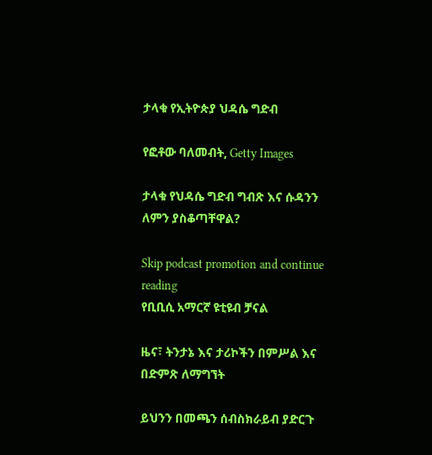ታላቁ የኢትዮጵያ ህዳሴ ግድብ

የፎቶው ባለመብት, Getty Images

ታላቁ የህዳሴ ግድብ ግብጽ እና ሱዳንን ለምን ያስቆጣቸዋል?

Skip podcast promotion and continue reading
የቢቢሲ አማርኛ ዩቲዩብ ቻናል

ዜና፣ ትንታኔ እና ታሪኮችን በምሥል እና በድምጽ ለማግኘት

ይህንን በመጫን ሰብስክራይብ ያድርጉ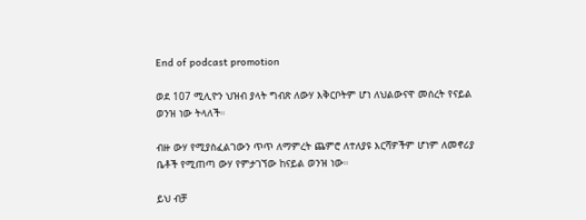End of podcast promotion

ወደ 107 ሚሊዮን ህዝብ ያላት ግብጽ ለውሃ እቅርቦትም ሆነ ለህልውናዋ መሰረት የናይል ወንዝ ነው ትላለች።

ብዙ ውሃ የሚያስፈልገውን ጥጥ ለማምረት ጨምሮ ለተለያዩ እርሻዎችም ሆነም ለመኖሪያ ቤቶች የሚጠጣ ውሃ የምታገኘው ከናይል ወንዝ ነው።

ይህ ብቻ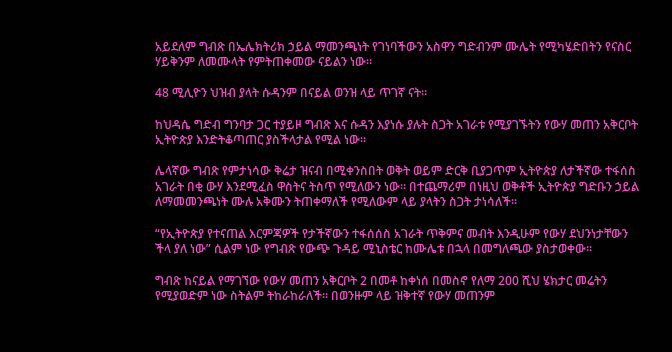አይደለም ግብጽ በኤሌክትሪክ ኃይል ማመንጫነት የገነባችውን አስዋን ግድብንም ሙሌት የሚካሄድበትን የናስር ሃይቅንም ለመሙላት የምትጠቀመው ናይልን ነው።

48 ሚሊዮን ህዝብ ያላት ሱዳንም በናይል ወንዝ ላይ ጥገኛ ናት።

ከህዳሴ ግድብ ግንባታ ጋር ተያይዞ ግብጽ እና ሱዳን እያነሱ ያሉት ስጋት አገራቱ የሚያገኙትን የውሃ መጠን አቅርቦት ኢትዮጵያ እንድትቆጣጠር ያስችላታል የሚል ነው።

ሌላኛው ግብጽ የምታነሳው ቅሬታ ዝናብ በሚቀንስበት ወቅት ወይም ድርቅ ቢያጋጥም ኢትዮጵያ ለታችኛው ተፋሰስ አገራት በቂ ውሃ እንደሚፈስ ዋስትና ትስጥ የሚለውን ነው። በተጨማሪም በነዚህ ወቅቶች ኢትዮጵያ ግድቡን ኃይል ለማመመንጫነት ሙሉ አቅሙን ትጠቀማለች የሚለውም ላይ ያላትን ስጋት ታነሳለች።

“የኢትዮጵያ የተናጠል እርምጃዎች የታችኛውን ተፋሰሰስ አገራት ጥቅምና መብት እንዲሁም የውሃ ደህንነታቸውን ችላ ያለ ነው” ሲልም ነው የግብጽ የውጭ ጉዳይ ሚኒስቴር ከሙሌቱ በኋላ በመግለጫው ያስታወቀው።

ግብጽ ከናይል የማገኘው የውሃ መጠን አቅርቦት 2 በመቶ ከቀነሰ በመስኖ የለማ 200 ሺህ ሄክታር መሬትን የሚያወድም ነው ስትልም ትከራከራለች። በወንዙም ላይ ዝቅተኛ የውሃ መጠንም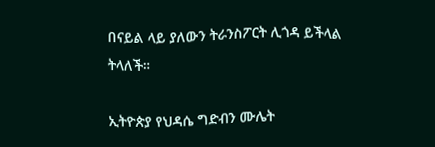በናይል ላይ ያለውን ትራንስፖርት ሊጎዳ ይችላል ትላለች።

ኢትዮጵያ የህዳሴ ግድብን ሙሌት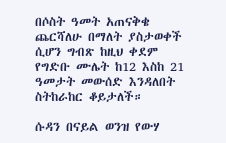በሶስት ዓመት አጠናቅቄ ጨርሻለሁ በማለት ያስታወቀች ሲሆን ግብጽ ከዚህ ቀደም የግድቡ ሙሌት ከ12 እስከ 21 ዓመታት መውሰድ እንዳለበት ስትከራከር ቆይታለች።

ሱዳን በናይል ወንዝ የውሃ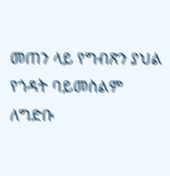መጠን ላይ የግብጽን ያህል የጎዳት ባይመስልም ለግድቡ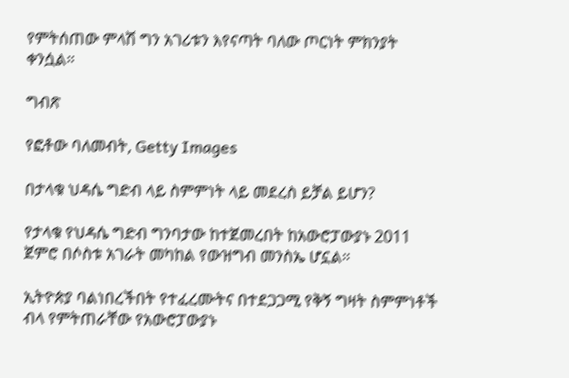የምትሰጠው ምላሽ ግን አገሪቱን እየናጣት ባለው ጦርነት ምክንያት ቀንሷል።

ግብጽ

የፎቶው ባለመብት, Getty Images

በታላቁ ህዳሴ ግድብ ላይ ስምምነት ላይ መደረስ ይቻል ይሆን?

የታላቁ የህዳሴ ግድብ ግንባታው ከተጀመረበት ከአውሮፓውያኑ 2011 ጀምሮ በሶስቱ አገራት መካከል የውዝግብ መንስኤ ሆኗል።

ኢትዮጵያ ባልነበረችበት የተፈረሙትና በተደጋጋሚ የቅኝ ግዛት ስምምነቶች ብላ የምትጠራቸው የአውሮፓውያኑ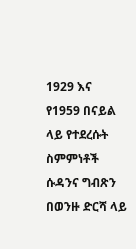1929 እና የ1959 በናይል ላይ የተደረሱት ስምምነቶች ሱዳንና ግብጽን በወንዙ ድርሻ ላይ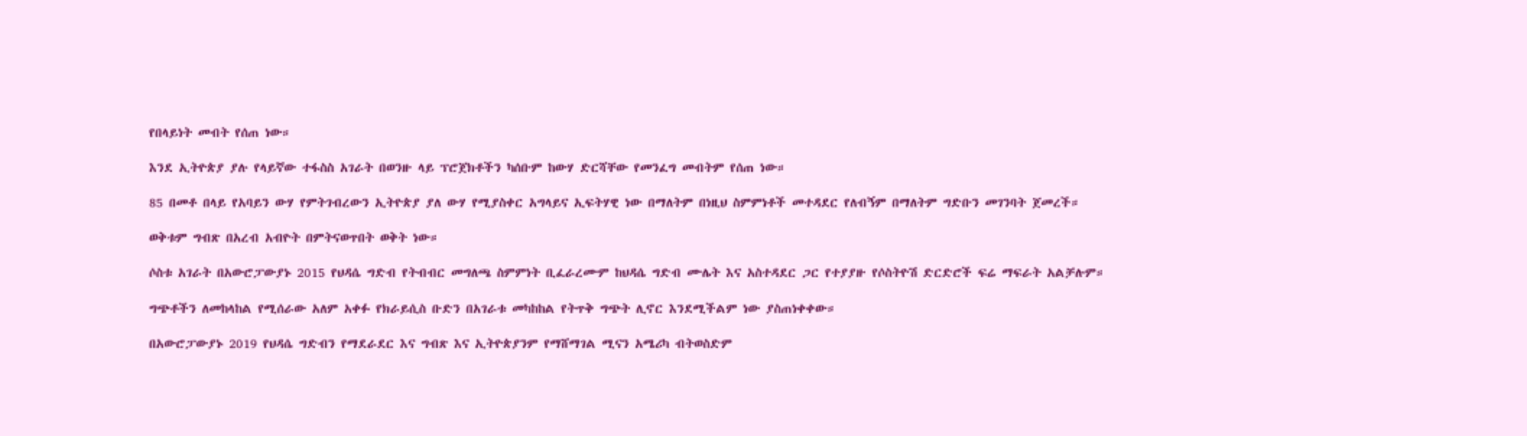የበላይነት መብት የሰጠ ነው።

እንደ ኢትዮጵያ ያሉ የላይኛው ተፋስስ አገራት በወንዙ ላይ ፕሮጀክቶችን ካሰቡም ከውሃ ድርሻቸው የመንፈግ መብትም የሰጠ ነው።

85 በመቶ በላይ የአባይን ውሃ የምትገብረውን ኢትዮጵያ ያለ ውሃ የሚያስቀር አግላይና ኢፍትሃዊ ነው በማለትም በነዚህ ስምምነቶች መተዳደር የለብኝም በማለትም ግድቡን መገንባት ጀመረች።

ወቅቱም ግብጽ በአረብ አብዮት በምትናወጥበት ወቅት ነው።

ሶስቱ አገራት በአውሮፓውያኑ 2015 የህዳሴ ግድብ የትብብር መግለጫ ስምምነት ቢፈራረሙም ከህዳሴ ግድብ ሙሌት እና አስተዳደር ጋር የተያያዙ የሶስትዮሽ ድርድሮች ፍሬ ማፍራት አልቻሉም።

ግጭቶችን ለመከላከል የሚሰራው አለም አቀፉ የክራይሲስ ቡድን በአገራቱ መካከከል የትጥቅ ግጭት ሊኖር እንደሚችልም ነው ያስጠነቀቀው።

በአውሮፓውያኑ 2019 የህዳሴ ግድብን የማደራደር እና ግብጽ እና ኢትዮጵያንም የማሸማገል ሚናን አሜሪካ ብትወስድም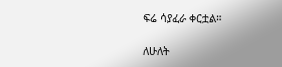ፍሬ ሳያፈራ ቀርቷል።

ለሁለት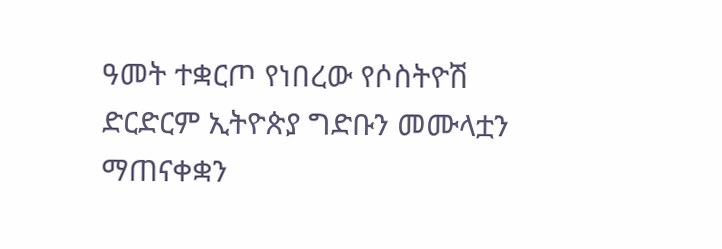ዓመት ተቋርጦ የነበረው የሶስትዮሽ ድርድርም ኢትዮጵያ ግድቡን መሙላቷን ማጠናቀቋን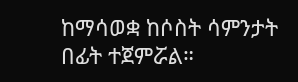ከማሳወቋ ከሶስት ሳምንታት በፊት ተጀምሯል።